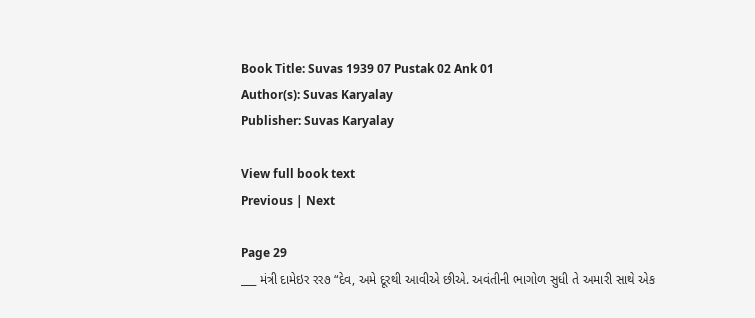Book Title: Suvas 1939 07 Pustak 02 Ank 01
Author(s): Suvas Karyalay
Publisher: Suvas Karyalay

View full book text
Previous | Next

Page 29
___ મંત્રી દામેઇર રર૭ “દેવ, અમે દૂરથી આવીએ છીએ. અવંતીની ભાગોળ સુધી તે અમારી સાથે એક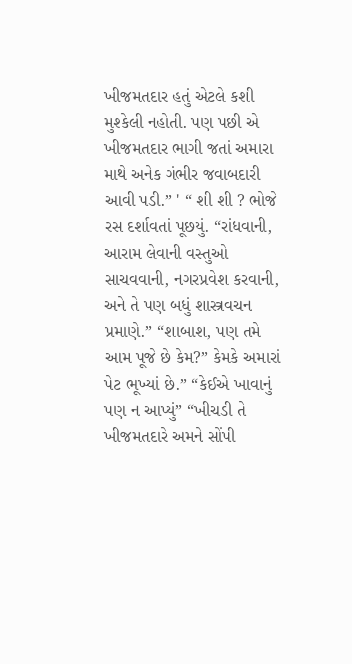ખીજમતદાર હતું એટલે કશી મુશ્કેલી નહોતી. પણ પછી એ ખીજમતદાર ભાગી જતાં અમારા માથે અનેક ગંભીર જવાબદારી આવી પડી.” ' “ શી શી ? ભોજે રસ દર્શાવતાં પૂછયું. “રાંધવાની, આરામ લેવાની વસ્તુઓ સાચવવાની, નગરપ્રવેશ કરવાની, અને તે પણ બધું શાસ્ત્રવચન પ્રમાણે.” “શાબાશ, પણ તમે આમ પૂજે છે કેમ?” કેમકે અમારાં પેટ ભૂખ્યાં છે.” “કેઈએ ખાવાનું પણ ન આપ્યું” “ખીચડી તે ખીજમતદારે અમને સોંપી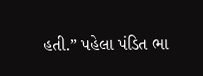હતી.” પહેલા પંડિત ભા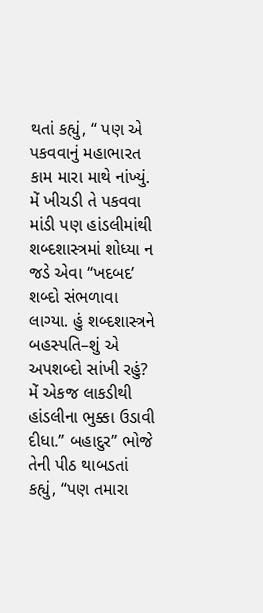થતાં કહ્યું, “ પણ એ પકવવાનું મહાભારત કામ મારા માથે નાંખ્યું. મેં ખીચડી તે પકવવા માંડી પણ હાંડલીમાંથી શબ્દશાસ્ત્રમાં શોધ્યા ન જડે એવા “ખદબદ’ શબ્દો સંભળાવા લાગ્યા. હું શબ્દશાસ્ત્રને બહસ્પતિ–શું એ અપશબ્દો સાંખી રહું? મેં એકજ લાકડીથી હાંડલીના ભુક્કા ઉડાવી દીધા.” બહાદુર” ભોજે તેની પીઠ થાબડતાં કહ્યું, “પણ તમારા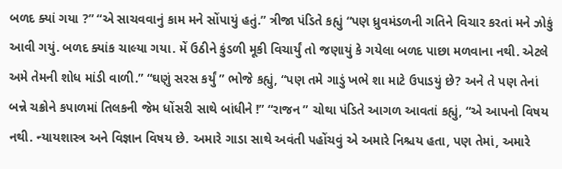બળદ ક્યાં ગયા ?” “એ સાચવવાનું કામ મને સોંપાયું હતું.” ત્રીજા પંડિતે કહ્યું “પણ ધ્રુવમંડળની ગતિને વિચાર કરતાં મને ઝોકું આવી ગયું. બળદ ક્યાંક ચાલ્યા ગયા. મેં ઉઠીને કુંડળી મૂકી વિચાર્યું તો જણાયું કે ગયેલા બળદ પાછા મળવાના નથી. એટલે અમે તેમની શોધ માંડી વાળી.” “ઘણું સરસ કર્યું ” ભોજે કહ્યું, “પણ તમે ગાડું ખભે શા માટે ઉપાડયું છે? અને તે પણ તેનાં બન્ને ચક્રોને કપાળમાં તિલકની જેમ ધોંસરી સાથે બાંધીને !” “રાજન ” ચોથા પંડિતે આગળ આવતાં કહ્યું, “એ આપનો વિષય નથી. ન્યાયશાસ્ત્ર અને વિજ્ઞાન વિષય છે. અમારે ગાડા સાથે અવંતી પહોંચવું એ અમારે નિશ્ચય હતા, પણ તેમાં, અમારે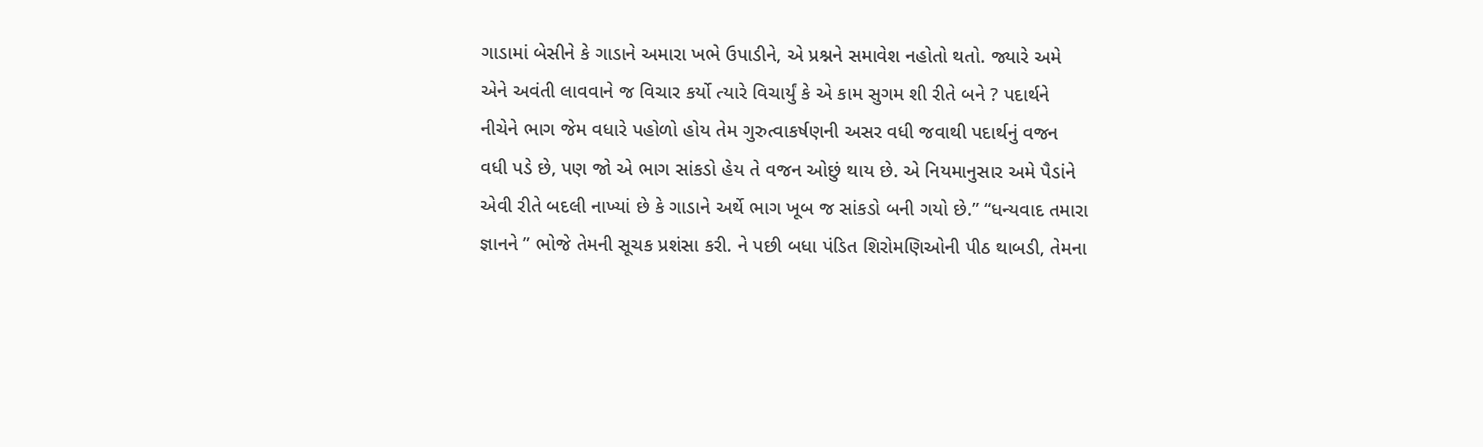ગાડામાં બેસીને કે ગાડાને અમારા ખભે ઉપાડીને, એ પ્રશ્નને સમાવેશ નહોતો થતો. જ્યારે અમે એને અવંતી લાવવાને જ વિચાર કર્યો ત્યારે વિચાર્યું કે એ કામ સુગમ શી રીતે બને ? પદાર્થને નીચેને ભાગ જેમ વધારે પહોળો હોય તેમ ગુરુત્વાકર્ષણની અસર વધી જવાથી પદાર્થનું વજન વધી પડે છે, પણ જો એ ભાગ સાંકડો હેય તે વજન ઓછું થાય છે. એ નિયમાનુસાર અમે પૈડાંને એવી રીતે બદલી નાખ્યાં છે કે ગાડાને અર્થે ભાગ ખૂબ જ સાંકડો બની ગયો છે.” “ધન્યવાદ તમારા જ્ઞાનને ” ભોજે તેમની સૂચક પ્રશંસા કરી. ને પછી બધા પંડિત શિરોમણિઓની પીઠ થાબડી, તેમના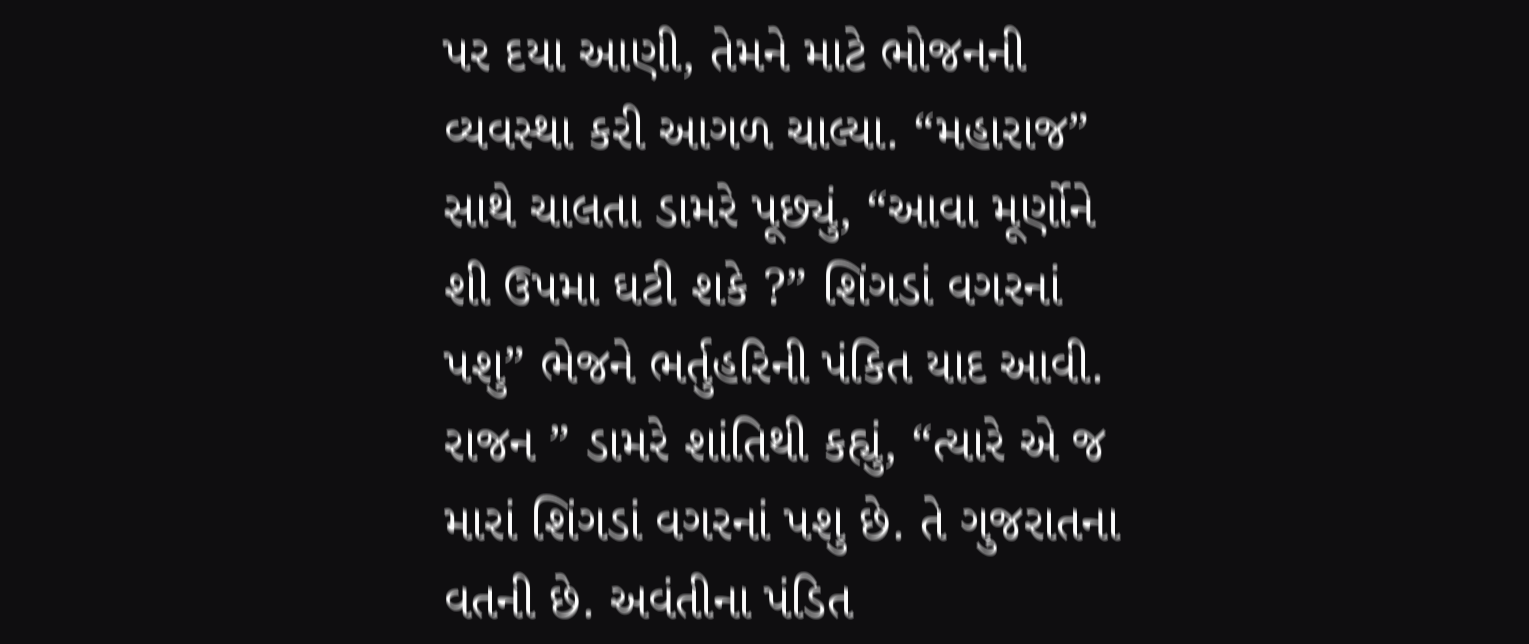પર દયા આણી, તેમને માટે ભોજનની વ્યવસ્થા કરી આગળ ચાલ્યા. “મહારાજ” સાથે ચાલતા ડામરે પૂછ્યું, “આવા મૂર્ણોને શી ઉપમા ઘટી શકે ?” શિંગડાં વગરનાં પશુ” ભેજને ભર્તુહરિની પંકિત યાદ આવી. રાજન ” ડામરે શાંતિથી કહ્યું, “ત્યારે એ જ મારાં શિંગડાં વગરનાં પશુ છે. તે ગુજરાતના વતની છે. અવંતીના પંડિત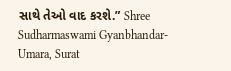સાથે તેઓ વાદ કરશે.” Shree Sudharmaswami Gyanbhandar-Umara, Surat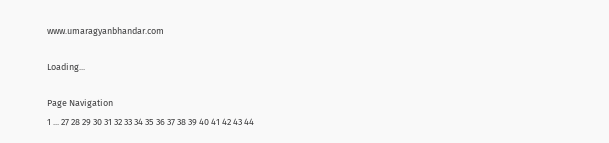www.umaragyanbhandar.com

Loading...

Page Navigation
1 ... 27 28 29 30 31 32 33 34 35 36 37 38 39 40 41 42 43 44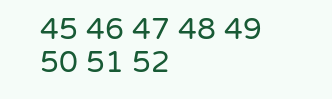45 46 47 48 49 50 51 52